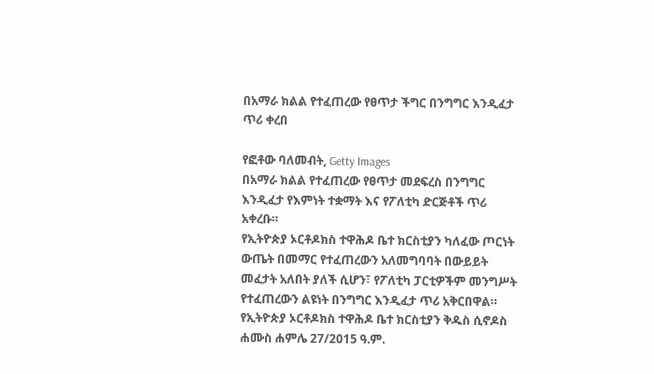በአማራ ክልል የተፈጠረው የፀጥታ ችግር በንግግር እንዲፈታ ጥሪ ቀረበ

የፎቶው ባለመብት, Getty Images
በአማራ ክልል የተፈጠረው የፀጥታ መደፍረስ በንግግር እንዲፈታ የእምነት ተቋማት እና የፖለቲካ ድርጅቶች ጥሪ አቀረቡ።
የኢትዮጵያ ኦርቶዶክስ ተዋሕዶ ቤተ ክርስቲያን ካለፈው ጦርነት ውጤት በመማር የተፈጠረውን አለመግባባት በውይይት መፈታት አለበት ያለች ሲሆን፣ የፖለቲካ ፓርቲዎችም መንግሥት የተፈጠረውን ልዩነት በንግግር እንዲፈታ ጥሪ አቅርበዋል።
የኢትዮጵያ ኦርቶዶክስ ተዋሕዶ ቤተ ክርስቲያን ቅዱስ ሲኖዶስ ሐሙስ ሐምሌ 27/2015 ዓ.ም.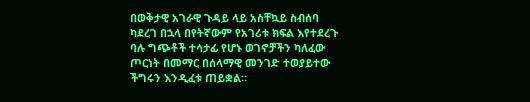በወቅታዊ አገራዊ ጉዳይ ላይ አስቸኳይ ስብሰባ ካደረገ በኋላ በየትኛውም የአገሪቱ ክፍል እየተደረጉ ባሉ ግጭቶች ተሳታፊ የሆኑ ወገኖቻችን ካለፈው ጦርነት በመማር በሰላማዊ መንገድ ተወያይተው ችግሩን እንዲፈቱ ጠይቋል።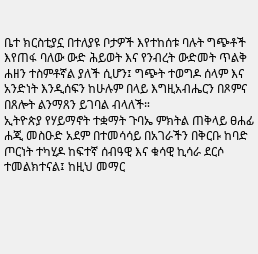ቤተ ክርስቲያኗ በተለያዩ ቦታዎች እየተከሰቱ ባሉት ግጭቶች እየጠፋ ባለው ውድ ሕይወት እና የንብረት ውድመት ጥልቅ ሐዘን ተስምቶኛል ያለች ሲሆን፤ ግጭት ተወግዶ ሰላም እና አንድነት እንዲሰፍን ከሁሉም በላይ እግዚአብሔርን በጾምና በጸሎት ልንማጸን ይገባል ብላለች።
ኢትዮጵያ የሃይማኖት ተቋማት ጉባኤ ምክትል ጠቅላይ ፀሐፊ ሐጂ መስዑድ አደም በተመሳሳይ በአገራችን በቅርቡ ከባድ ጦርነት ተካሂዶ ከፍተኛ ሰብዓዊ እና ቁሳዊ ኪሳራ ደርሶ ተመልክተናል፤ ከዚህ መማር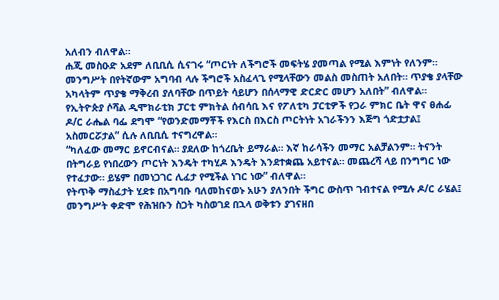አለብን ብለዋል።
ሐጂ መስዑድ አደም ለቢቢሲ ሲናገሩ “ጦርነት ለችግሮች መፍትሄ ያመጣል የሚል እምነት የለንም። መንግሥት በየትኛውም አግባብ ላሉ ችግሮች አስፈላጊ የሚላቸውን መልስ መስጠት አለበት። ጥያቄ ያላቸው አካላትም ጥያቄ ማቅረብ ያለባቸው በጥይት ሳይሆን በሰላማዊ ድርድር መሆን አለበት” ብለዋል።
የኢትዮጵያ ሶሻል ዲሞክራቲክ ፓርቲ ምክትል ሰብሳቢ እና የፖለቲካ ፓርቲዎች የጋራ ምክር ቤት ዋና ፀሐፊ ዶ/ር ራሔል ባፌ ደግሞ “የወንድመማቾች የእርስ በእርስ ጦርትነት አገራችንን እጅግ ጎድቷታል፤ አስመርሯታል” ሲሉ ለቢቢሲ ተናግረዋል።
“ካለፈው መማር ይኖርብናል። ያደለው ከጎረቤት ይማራል። እኛ ከራሳችን መማር አልቻልንም። ትናንት በትግራይ የነበረውን ጦርነት እንዴት ተካሂዶ እንዴት እንደተቋጨ አይተናል። መጨረሻ ላይ በንግግር ነው የተፈታው። ይሄም በመነጋገር ሊፈታ የሚችል ነገር ነው” ብለዋል።
የትጥቅ ማስፈታት ሂደቱ በአግባቡ ባለመከናወኑ አሁን ያለንበት ችግር ውስጥ ገብተናል የሚሉ ዶ/ር ራሄል፤ መንግሥት ቀድሞ የሕዝቡን ስጋት ካስወገደ በኋላ ወቅቱን ያገናዘበ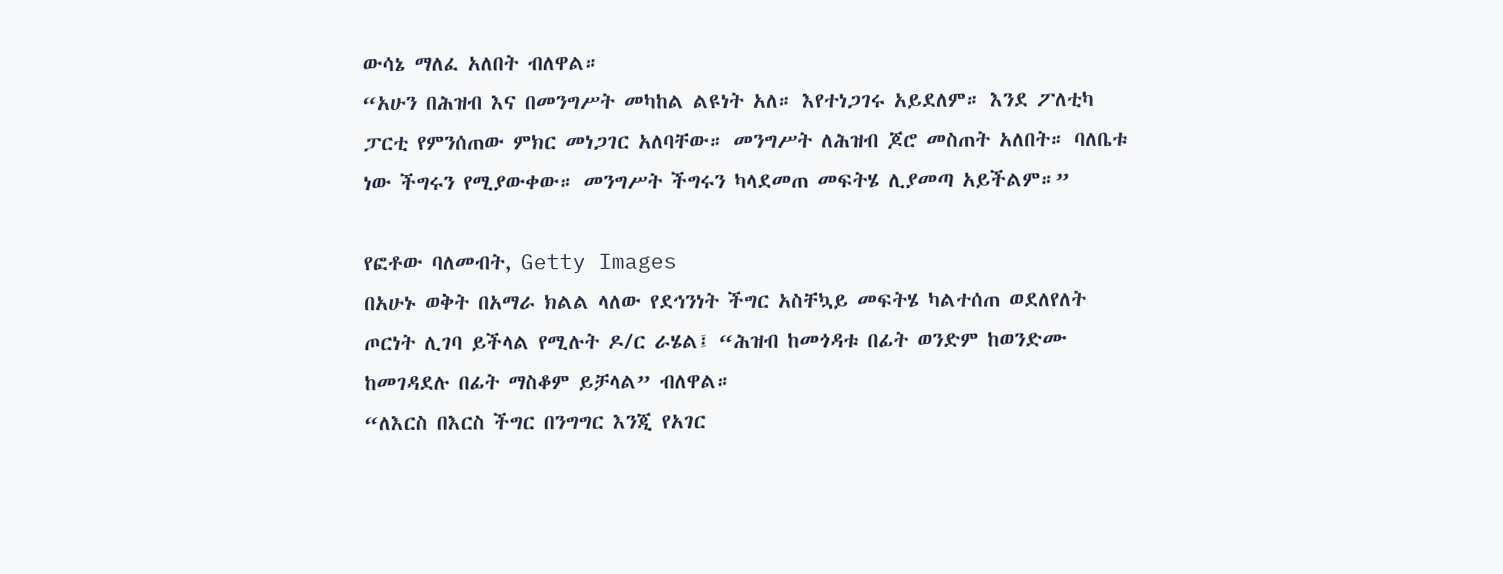ውሳኔ ማለፈ አለበት ብለዋል።
“አሁን በሕዝብ እና በመንግሥት መካከል ልዩነት አለ። እየተነጋገሩ አይደለም። እንደ ፖለቲካ ፓርቲ የምንሰጠው ምክር መነጋገር አለባቸው። መንግሥት ለሕዝብ ጆሮ መስጠት አለበት። ባለቤቱ ነው ችግሩን የሚያውቀው። መንግሥት ችግሩን ካላደመጠ መፍትሄ ሊያመጣ አይችልም።”

የፎቶው ባለመብት, Getty Images
በአሁኑ ወቅት በአማራ ክልል ላለው የደኅንነት ችግር አስቸኳይ መፍትሄ ካልተሰጠ ወደለየለት ጦርነት ሊገባ ይችላል የሚሉት ዶ/ር ራሄል፤ “ሕዝብ ከመጎዳቱ በፊት ወንድም ከወንድሙ ከመገዳደሉ በፊት ማስቆም ይቻላል” ብለዋል።
“ለእርስ በእርስ ችግር በንግግር እንጂ የአገር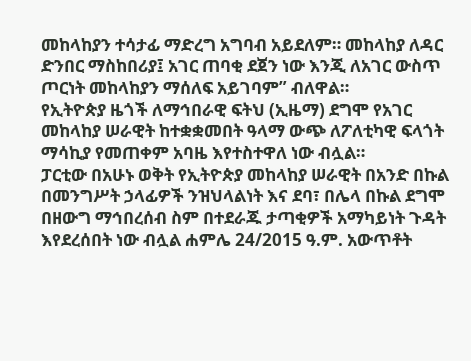መከላከያን ተሳታፊ ማድረግ አግባብ አይደለም። መከላከያ ለዳር ድንበር ማስከበሪያ፤ አገር ጠባቂ ደጀን ነው እንጂ ለአገር ውስጥ ጦርነት መከላከያን ማሰለፍ አይገባም” ብለዋል።
የኢትዮጵያ ዜጎች ለማኅበራዊ ፍትህ (ኢዜማ) ደግሞ የአገር መከላከያ ሠራዊት ከተቋቋመበት ዓላማ ውጭ ለፖለቲካዊ ፍላጎት ማሳኪያ የመጠቀም አባዜ እየተስተዋለ ነው ብሏል።
ፓርቲው በአሁኑ ወቅት የኢትዮጵያ መከላከያ ሠራዊት በአንድ በኩል በመንግሥት ኃላፊዎች ንዝህላልነት እና ደባ፣ በሌላ በኩል ደግሞ በዘውግ ማኅበረሰብ ስም በተደራጁ ታጣቂዎች አማካይነት ጉዳት እየደረሰበት ነው ብሏል ሐምሌ 24/2015 ዓ.ም. አውጥቶት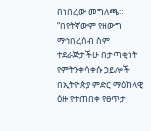በነበረው መግለጫ።
“በየትኛውም የዘውግ ማኅበረሰብ ስም ተደራጅታችሁ በታጣቂነት የምትንቀሳቀሱ ኃይሎች በኢትዮጵያ ምድር ማዕከላዊ ዕዙ የተጠበቀ የፀጥታ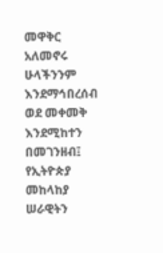መዋቅር አለመኖሩ ሁላችንንም እንደማኅበረሰብ ወደ መቀመቅ እንደሚከተን በመገንዘብ፤ የኢትዮጵያ መከላከያ ሠራዊትን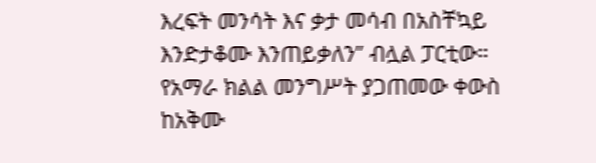እረፍት መንሳት እና ቃታ መሳብ በአስቸኳይ እንድታቆሙ እንጠይቃለን” ብሏል ፓርቲው።
የአማራ ክልል መንግሥት ያጋጠመው ቀውስ ከአቅሙ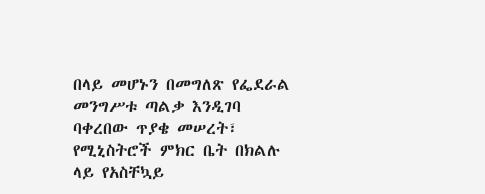በላይ መሆኑን በመግለጽ የፌደራል መንግሥቱ ጣልቃ እንዲገባ ባቀረበው ጥያቄ መሠረት፣ የሚኒስትሮች ምክር ቤት በክልሉ ላይ የአስቸኳይ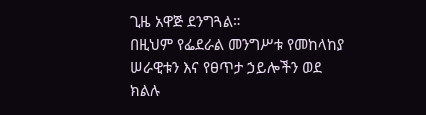ጊዜ አዋጅ ደንግጓል።
በዚህም የፌደራል መንግሥቱ የመከላከያ ሠራዊቱን እና የፀጥታ ኃይሎችን ወደ ክልሉ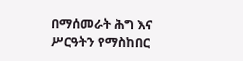በማሰመራት ሕግ እና ሥርዓትን የማስከበር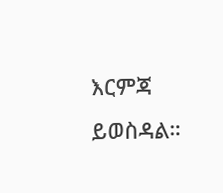እርምጃ ይወስዳል።